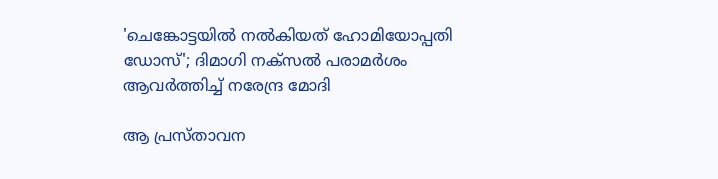'ചെങ്കോട്ടയിൽ നൽകിയത് ഹോമിയോപ്പതി ഡോസ്'; ദിമാഗി നക്സൽ പരാമർശം ആവർത്തിച്ച് നരേന്ദ്ര മോദി

ആ പ്രസ്താവന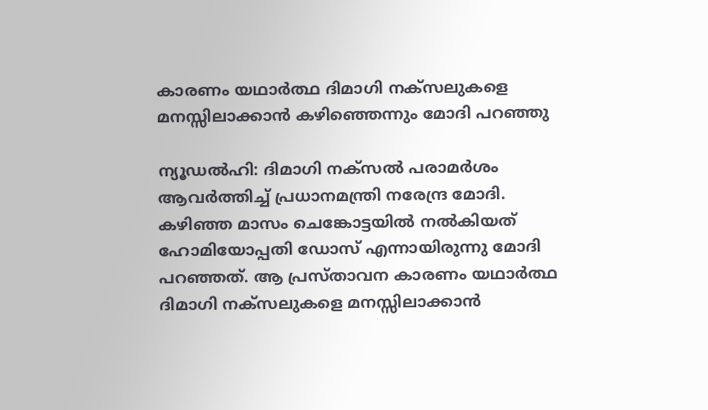കാരണം യഥാര്‍ത്ഥ ദിമാഗി നക്‌സലുകളെ മനസ്സിലാക്കാന്‍ കഴിഞ്ഞെന്നും മോദി പറഞ്ഞു

ന്യൂഡൽഹി: ദിമാഗി നക്‌സല്‍ പരാമര്‍ശം ആവര്‍ത്തിച്ച് പ്രധാനമന്ത്രി നരേന്ദ്ര മോദി. കഴിഞ്ഞ മാസം ചെങ്കോട്ടയില്‍ നല്‍കിയത് ഹോമിയോപ്പതി ഡോസ് എന്നായിരുന്നു മോദി പറഞ്ഞത്. ആ പ്രസ്താവന കാരണം യഥാര്‍ത്ഥ ദിമാഗി നക്‌സലുകളെ മനസ്സിലാക്കാന്‍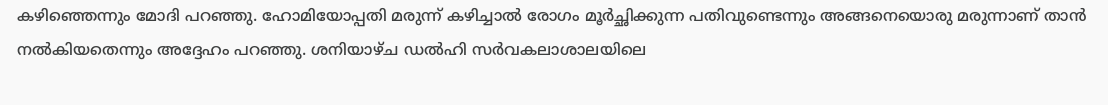കഴിഞ്ഞെന്നും മോദി പറഞ്ഞു. ഹോമിയോപ്പതി മരുന്ന് കഴിച്ചാല്‍ രോഗം മൂര്‍ച്ഛിക്കുന്ന പതിവുണ്ടെന്നും അങ്ങനെയൊരു മരുന്നാണ് താന്‍ നല്‍കിയതെന്നും അദ്ദേഹം പറഞ്ഞു. ശനിയാഴ്ച ഡല്‍ഹി സര്‍വകലാശാലയിലെ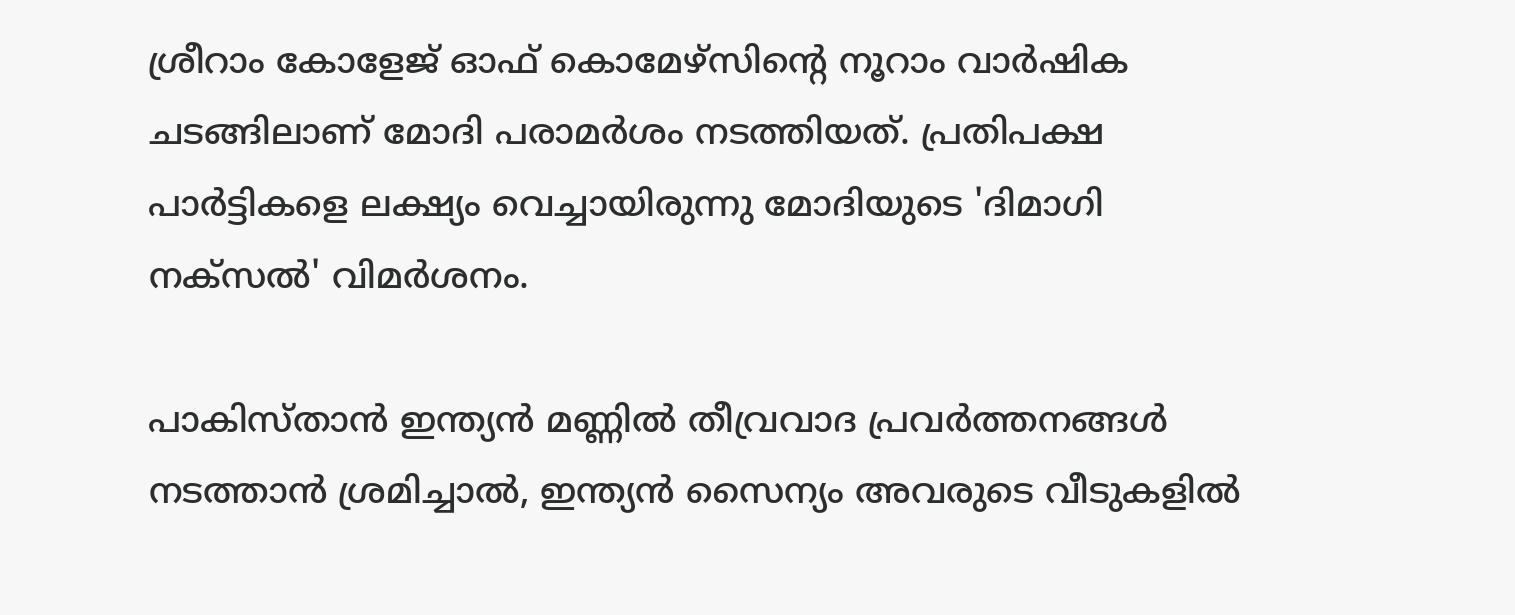ശ്രീറാം കോളേജ് ഓഫ് കൊമേഴ്‌സിന്റെ നൂറാം വാര്‍ഷിക ചടങ്ങിലാണ് മോദി പരാമര്‍ശം നടത്തിയത്. പ്രതിപക്ഷ പാര്‍ട്ടികളെ ലക്ഷ്യം വെച്ചായിരുന്നു മോദിയുടെ 'ദിമാഗി നക്സല്‍' വിമര്‍ശനം.

പാകിസ്താന്‍ ഇന്ത്യന്‍ മണ്ണില്‍ തീവ്രവാദ പ്രവര്‍ത്തനങ്ങള്‍ നടത്താന്‍ ശ്രമിച്ചാല്‍, ഇന്ത്യന്‍ സൈന്യം അവരുടെ വീടുകളില്‍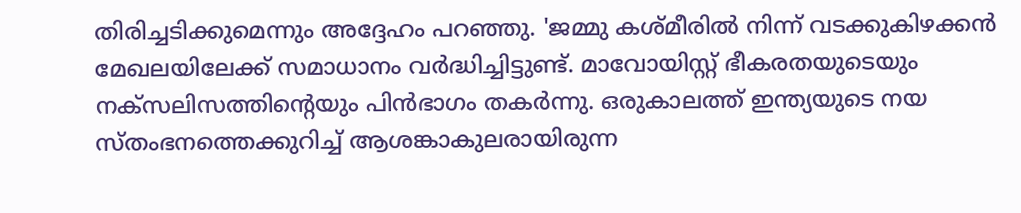തിരിച്ചടിക്കുമെന്നും അദ്ദേഹം പറഞ്ഞു. 'ജമ്മു കശ്മീരില്‍ നിന്ന് വടക്കുകിഴക്കന്‍ മേഖലയിലേക്ക് സമാധാനം വര്‍ദ്ധിച്ചിട്ടുണ്ട്. മാവോയിസ്റ്റ് ഭീകരതയുടെയും നക്‌സലിസത്തിന്റെയും പിന്‍ഭാഗം തകര്‍ന്നു. ഒരുകാലത്ത് ഇന്ത്യയുടെ നയ സ്തംഭനത്തെക്കുറിച്ച് ആശങ്കാകുലരായിരുന്ന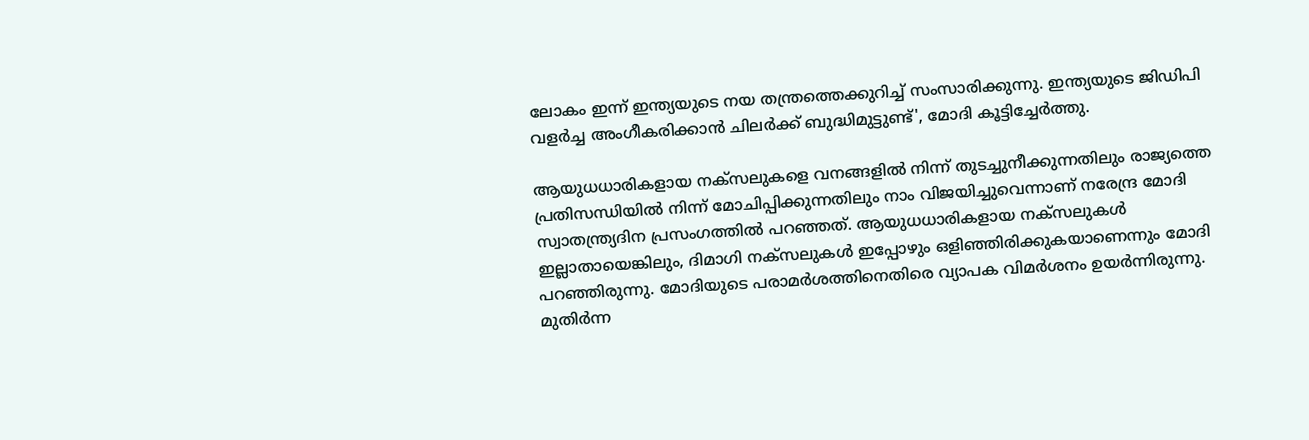ലോകം ഇന്ന് ഇന്ത്യയുടെ നയ തന്ത്രത്തെക്കുറിച്ച് സംസാരിക്കുന്നു. ഇന്ത്യയുടെ ജിഡിപി വളര്‍ച്ച അംഗീകരിക്കാന്‍ ചിലര്‍ക്ക് ബുദ്ധിമുട്ടുണ്ട്', മോദി കൂട്ടിച്ചേര്‍ത്തു.

ആയുധധാരികളായ നക്‌സലുകളെ വനങ്ങളില്‍ നിന്ന് തുടച്ചുനീക്കുന്നതിലും രാജ്യത്തെ പ്രതിസന്ധിയില്‍ നിന്ന് മോചിപ്പിക്കുന്നതിലും നാം വിജയിച്ചുവെന്നാണ് നരേന്ദ്ര മോദി സ്വാതന്ത്ര്യദിന പ്രസംഗത്തില്‍ പറഞ്ഞത്. ആയുധധാരികളായ നക്‌സലുകള്‍ ഇല്ലാതായെങ്കിലും, ദിമാഗി നക്‌സലുകള്‍ ഇപ്പോഴും ഒളിഞ്ഞിരിക്കുകയാണെന്നും മോദി പറഞ്ഞിരുന്നു. മോദിയുടെ പരാമർശത്തിനെതിരെ വ്യാപക വിമർശനം ഉയർന്നിരുന്നു. മുതിര്‍ന്ന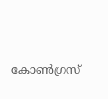കോണ്‍ഗ്രസ്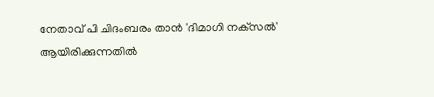നേതാവ് പി ചിദംബരം താന്‍ 'ദിമാഗി നക്‌സല്‍' ആയിരിക്കുന്നതില്‍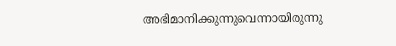അഭിമാനിക്കുന്നുവെന്നായിരുന്നു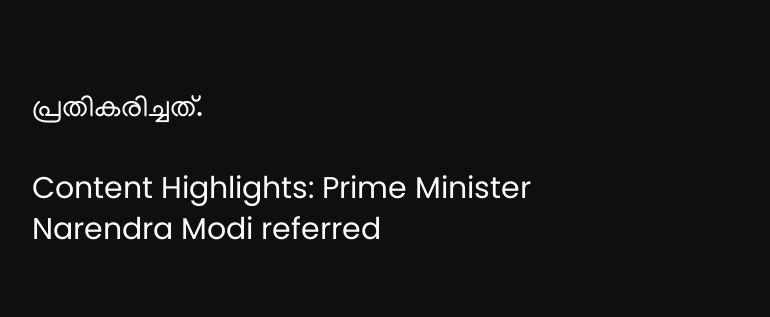പ്രതികരിച്ചത്.

Content Highlights: Prime Minister Narendra Modi referred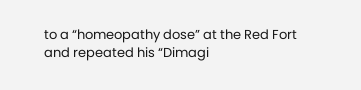to a “homeopathy dose” at the Red Fort and repeated his “Dimagi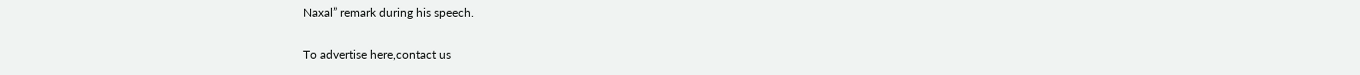Naxal” remark during his speech.

To advertise here,contact us